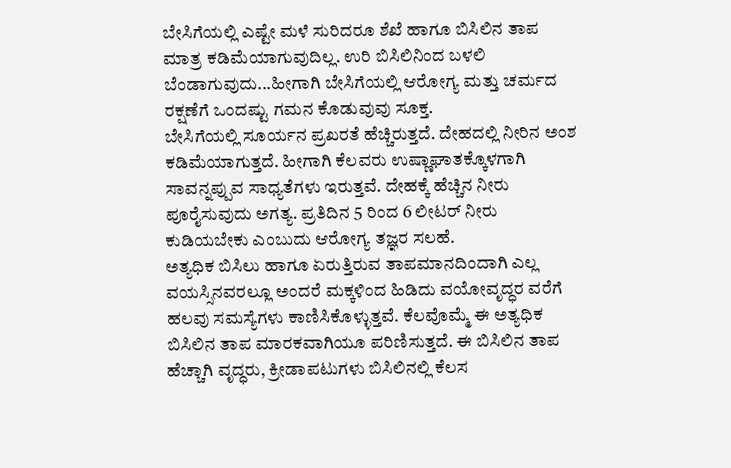ಬೇಸಿಗೆಯಲ್ಲಿ ಎಷ್ಟೇ ಮಳೆ ಸುರಿದರೂ ಶೆಖೆ ಹಾಗೂ ಬಿಸಿಲಿನ ತಾಪ ಮಾತ್ರ ಕಡಿಮೆಯಾಗುವುದಿಲ್ಲ. ಉರಿ ಬಿಸಿಲಿನಿಂದ ಬಳಲಿ ಬೆಂಡಾಗುವುದು...ಹೀಗಾಗಿ ಬೇಸಿಗೆಯಲ್ಲಿ ಆರೋಗ್ಯ ಮತ್ತು ಚರ್ಮದ ರಕ್ಷಣೆಗೆ ಒಂದಷ್ಟು ಗಮನ ಕೊಡುವುವು ಸೂಕ್ತ.
ಬೇಸಿಗೆಯಲ್ಲಿ ಸೂರ್ಯನ ಪ್ರಖರತೆ ಹೆಚ್ಚಿರುತ್ತದೆ. ದೇಹದಲ್ಲಿ ನೀರಿನ ಅಂಶ ಕಡಿಮೆಯಾಗುತ್ತದೆ. ಹೀಗಾಗಿ ಕೆಲವರು ಉಷ್ಣಾಘಾತಕ್ಕೊಳಗಾಗಿ ಸಾವನ್ನಪ್ಪುವ ಸಾಧ್ಯತೆಗಳು ಇರುತ್ತವೆ. ದೇಹಕ್ಕೆ ಹೆಚ್ಚಿನ ನೀರು ಪೂರೈಸುವುದು ಅಗತ್ಯ. ಪ್ರತಿದಿನ 5 ರಿಂದ 6 ಲೀಟರ್ ನೀರು ಕುಡಿಯಬೇಕು ಎಂಬುದು ಆರೋಗ್ಯ ತಜ್ಞರ ಸಲಹೆ.
ಅತ್ಯಧಿಕ ಬಿಸಿಲು ಹಾಗೂ ಏರುತ್ತಿರುವ ತಾಪಮಾನದಿಂದಾಗಿ ಎಲ್ಲ ವಯಸ್ಸಿನವರಲ್ಲೂ ಅಂದರೆ ಮಕ್ಕಳಿಂದ ಹಿಡಿದು ವಯೋವೃದ್ಧರ ವರೆಗೆ ಹಲವು ಸಮಸ್ಯೆಗಳು ಕಾಣಿಸಿಕೊಳ್ಳುತ್ತವೆ. ಕೆಲವೊಮ್ಮೆ ಈ ಅತ್ಯಧಿಕ ಬಿಸಿಲಿನ ತಾಪ ಮಾರಕವಾಗಿಯೂ ಪರಿಣಿಸುತ್ತದೆ. ಈ ಬಿಸಿಲಿನ ತಾಪ ಹೆಚ್ಚಾಗಿ ವೃದ್ಧರು, ಕ್ರೀಡಾಪಟುಗಳು ಬಿಸಿಲಿನಲ್ಲಿ ಕೆಲಸ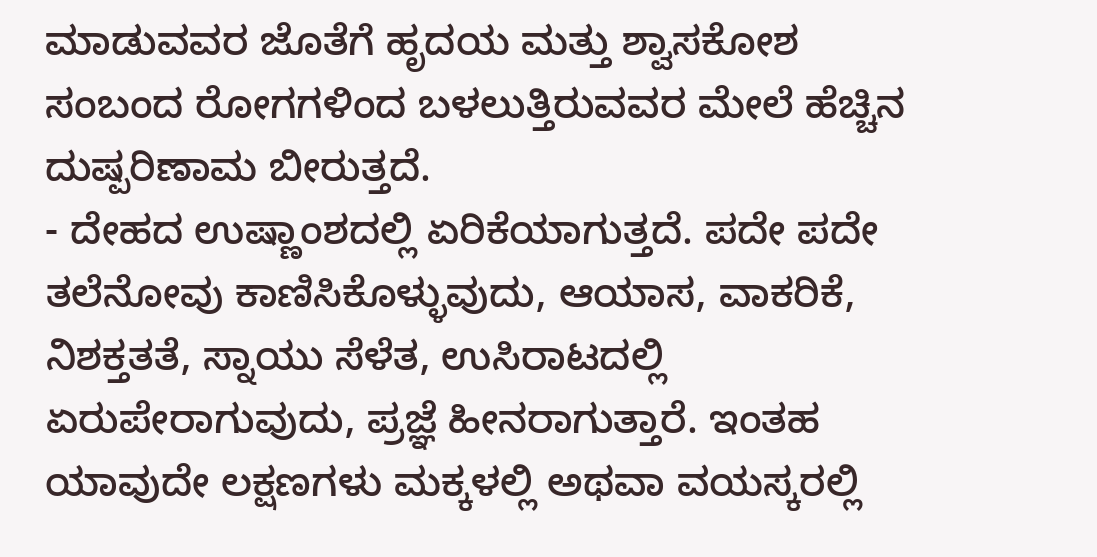ಮಾಡುವವರ ಜೊತೆಗೆ ಹೃದಯ ಮತ್ತು ಶ್ವಾಸಕೋಶ ಸಂಬಂದ ರೋಗಗಳಿಂದ ಬಳಲುತ್ತಿರುವವರ ಮೇಲೆ ಹೆಚ್ಚಿನ ದುಷ್ಪರಿಣಾಮ ಬೀರುತ್ತದೆ.
- ದೇಹದ ಉಷ್ಣಾಂಶದಲ್ಲಿ ಏರಿಕೆಯಾಗುತ್ತದೆ. ಪದೇ ಪದೇ ತಲೆನೋವು ಕಾಣಿಸಿಕೊಳ್ಳುವುದು, ಆಯಾಸ, ವಾಕರಿಕೆ, ನಿಶಕ್ತತತೆ, ಸ್ನಾಯು ಸೆಳೆತ, ಉಸಿರಾಟದಲ್ಲಿ ಏರುಪೇರಾಗುವುದು, ಪ್ರಜ್ಞೆ ಹೀನರಾಗುತ್ತಾರೆ. ಇಂತಹ ಯಾವುದೇ ಲಕ್ಷಣಗಳು ಮಕ್ಕಳಲ್ಲಿ ಅಥವಾ ವಯಸ್ಕರಲ್ಲಿ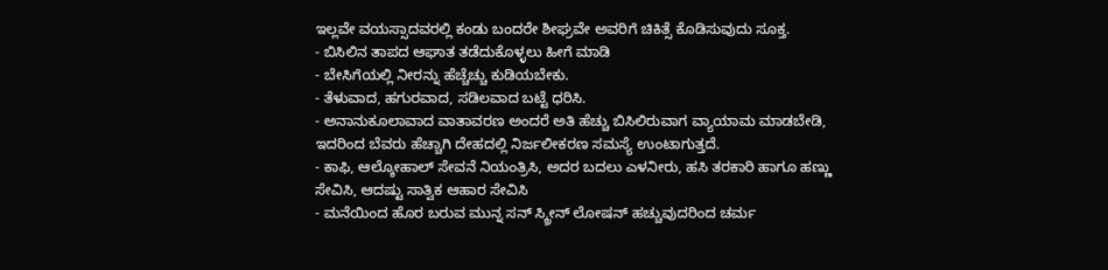ಇಲ್ಲವೇ ವಯಸ್ಸಾದವರಲ್ಲಿ ಕಂಡು ಬಂದರೇ ಶೀಘ್ರವೇ ಅವರಿಗೆ ಚಿಕಿತ್ಸೆ ಕೊಡಿಸುವುದು ಸೂಕ್ತ.
- ಬಿಸಿಲಿನ ತಾಪದ ಆಘಾತ ತಡೆದುಕೊಳ್ಳಲು ಹೀಗೆ ಮಾಡಿ
- ಬೇಸಿಗೆಯಲ್ಲಿ ನೀರನ್ನು ಹೆಚ್ಚೆಚ್ಚು ಕುಡಿಯಬೇಕು.
- ತೆಳುವಾದ, ಹಗುರವಾದ, ಸಡಿಲವಾದ ಬಟ್ಟೆ ಧರಿಸಿ.
- ಅನಾನುಕೂಲಾವಾದ ವಾತಾವರಣ ಅಂದರೆ ಅತಿ ಹೆಚ್ಚು ಬಿಸಿಲಿರುವಾಗ ವ್ಯಾಯಾಮ ಮಾಡಬೇಡಿ, ಇದರಿಂದ ಬೆವರು ಹೆಚ್ಚಾಗಿ ದೇಹದಲ್ಲಿ ನಿರ್ಜಲೀಕರಣ ಸಮಸ್ಯೆ ಉಂಟಾಗುತ್ತದೆ.
- ಕಾಫಿ, ಆಲ್ಕೋಹಾಲ್ ಸೇವನೆ ನಿಯಂತ್ರಿಸಿ, ಅದರ ಬದಲು ಎಳನೀರು, ಹಸಿ ತರಕಾರಿ ಹಾಗೂ ಹಣ್ಣು ಸೇವಿಸಿ, ಆದಷ್ಟು ಸಾತ್ವಿಕ ಆಹಾರ ಸೇವಿಸಿ
- ಮನೆಯಿಂದ ಹೊರ ಬರುವ ಮುನ್ನ ಸನ್ ಸ್ಕ್ರೀನ್ ಲೋಷನ್ ಹಚ್ಚುವುದರಿಂದ ಚರ್ಮ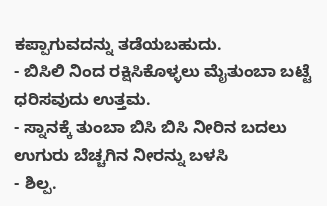ಕಪ್ಪಾಗುವದನ್ನು ತಡೆಯಬಹುದು.
- ಬಿಸಿಲಿ ನಿಂದ ರಕ್ಷಿಸಿಕೊಳ್ಳಲು ಮೈತುಂಬಾ ಬಟ್ಟೆ ಧರಿಸವುದು ಉತ್ತಮ.
- ಸ್ನಾನಕ್ಕೆ ತುಂಬಾ ಬಿಸಿ ಬಿಸಿ ನೀರಿನ ಬದಲು ಉಗುರು ಬೆಚ್ಚಗಿನ ನೀರನ್ನು ಬಳಸಿ
- ಶಿಲ್ಪ.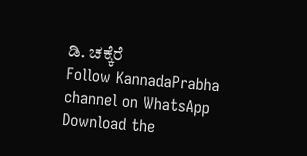ಡಿ. ಚಕ್ಕೆರೆ
Follow KannadaPrabha channel on WhatsApp
Download the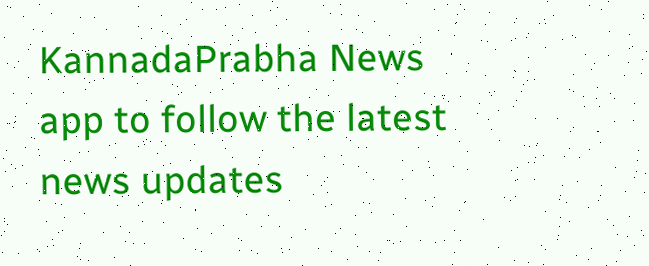KannadaPrabha News app to follow the latest news updates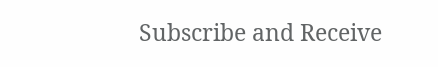Subscribe and Receive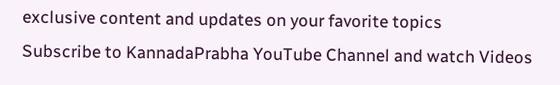exclusive content and updates on your favorite topics
Subscribe to KannadaPrabha YouTube Channel and watch Videos